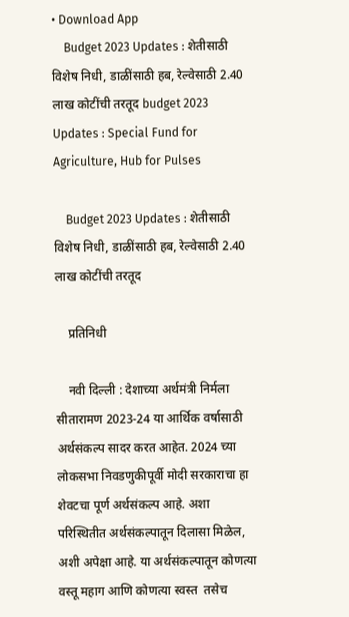• Download App
    Budget 2023 Updates : शेतीसाठी विशेष निधी, डाळींसाठी हब, रेल्वेसाठी 2.40 लाख कोटींची तरतूद budget 2023 Updates : Special Fund for Agriculture, Hub for Pulses

    Budget 2023 Updates : शेतीसाठी विशेष निधी, डाळींसाठी हब, रेल्वेसाठी 2.40 लाख कोटींची तरतूद

    प्रतिनिधी

    नवी दिल्ली : देशाच्या अर्थमंत्री निर्मला सीतारामण 2023-24 या आर्थिक वर्षासाठी अर्थसंकल्प सादर करत आहेत. 2024 च्या लोकसभा निवडणुकीपूर्वी मोदी सरकाराचा हा शेवटचा पूर्ण अर्थसंकल्प आहे. अशा परिस्थितीत अर्थसंकल्पातून दिलासा मिळेल, अशी अपेक्षा आहे. या अर्थसंकल्पातून कोणत्या वस्तू महाग आणि कोणत्या स्वस्त  तसेच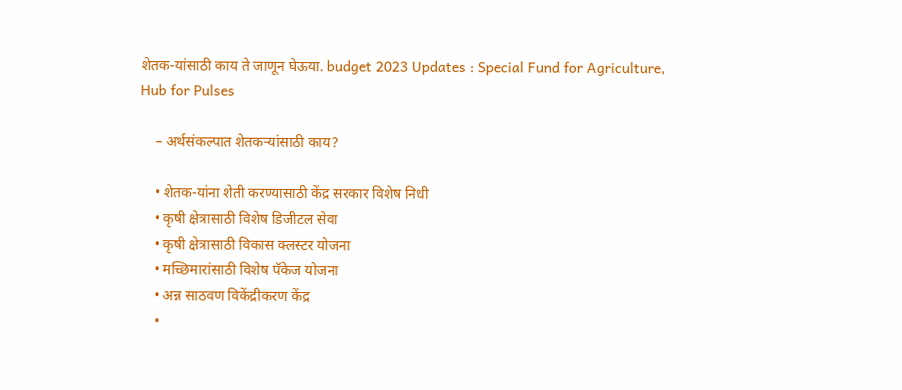शेतक-यांसाठी काय ते जाणून घेऊया. budget 2023 Updates : Special Fund for Agriculture, Hub for Pulses

    – अर्थसंकल्पात शेतकऱ्यांसाठी काय?

    • शेतक-यांना शेती करण्यासाठी केंद्र सरकार विशेष निधी
    • कृषी क्षेत्रासाठी विशेष डिजीटल सेवा
    • कृषी क्षेत्रासाठी विकास क्लस्टर योजना
    • मच्छिमारांसाठी विशेष पॅकेज योजना
    • अन्न साठवण विकेंद्रीकरण केंद्र
    •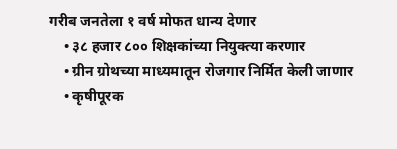गरीब जनतेला १ वर्ष मोफत धान्य देणार
    • ३८ हजार ८०० शिक्षकांच्या नियुक्त्या करणार
    • ग्रीन ग्रोथच्या माध्यमातून रोजगार निर्मित केली जाणार
    • कृषीपूरक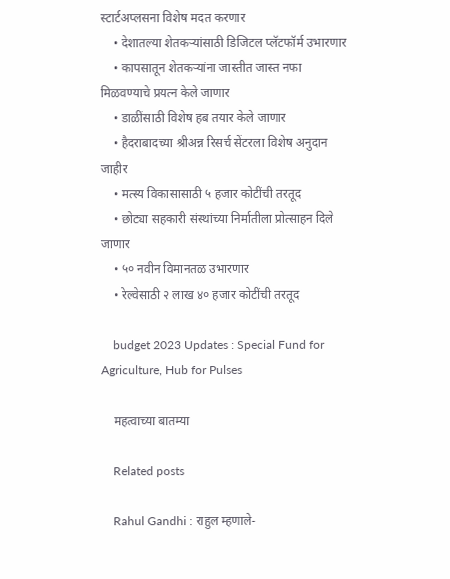स्टार्टअप्लसना विशेष मदत करणार
    • देशातल्या शेतकऱ्यांसाठी डिजिटल प्लॅटफॉर्म उभारणार
    • कापसातून शेतकऱ्यांना जास्तीत जास्त नफा मिळवण्याचे प्रयत्न केले जाणार
    • डाळींसाठी विशेष हब तयार केले जाणार
    • हैदराबादच्या श्रीअन्न रिसर्च सेंटरला विशेष अनुदान जाहीर
    • मत्स्य विकासासाठी ५ हजार कोटींची तरतूद
    • छोट्या सहकारी संस्थांच्या निर्मातीला प्रोत्साहन दिले जाणार
    • ५० नवीन विमानतळ उभारणार
    • रेल्वेसाठी २ लाख ४० हजार कोटींची तरतूद

    budget 2023 Updates : Special Fund for Agriculture, Hub for Pulses

    महत्वाच्या बातम्या

    Related posts

    Rahul Gandhi : राहुल म्हणाले-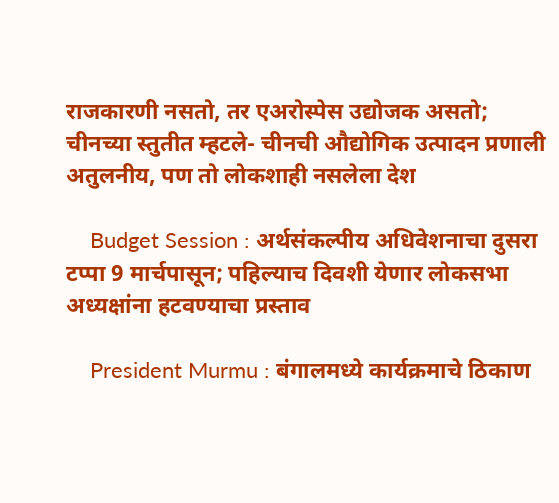राजकारणी नसतो, तर एअरोस्पेस उद्योजक असतो; चीनच्या स्तुतीत म्हटले- चीनची औद्योगिक उत्पादन प्रणाली अतुलनीय, पण तो लोकशाही नसलेला देश

    Budget Session : अर्थसंकल्पीय अधिवेशनाचा दुसरा टप्पा 9 मार्चपासून; पहिल्याच दिवशी येणार लोकसभा अध्यक्षांना हटवण्याचा प्रस्ताव

    President Murmu : बंगालमध्ये कार्यक्रमाचे ठिकाण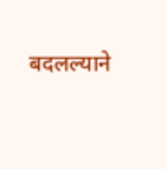बदलल्याने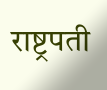राष्ट्रपती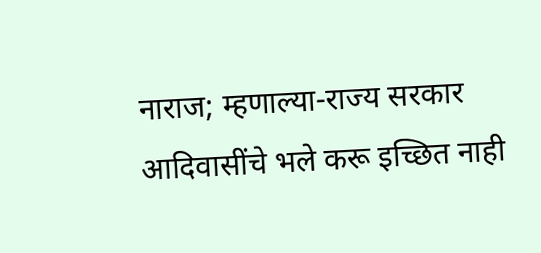नाराज; म्हणाल्या-राज्य सरकार आदिवासींचे भले करू इच्छित नाही